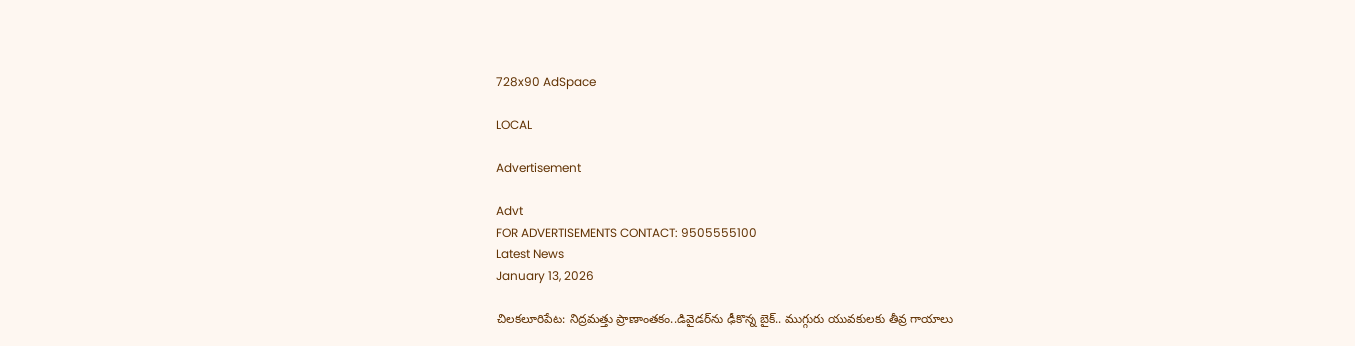728x90 AdSpace

LOCAL

Advertisement

Advt
FOR ADVERTISEMENTS CONTACT: 9505555100
Latest News
January 13, 2026

చిలకలూరిపేట: నిద్రమత్తు ప్రాణాంతకం..డివైడర్‌ను ఢీకొన్న బైక్.. ముగ్గురు యువకులకు తీవ్ర గాయాలు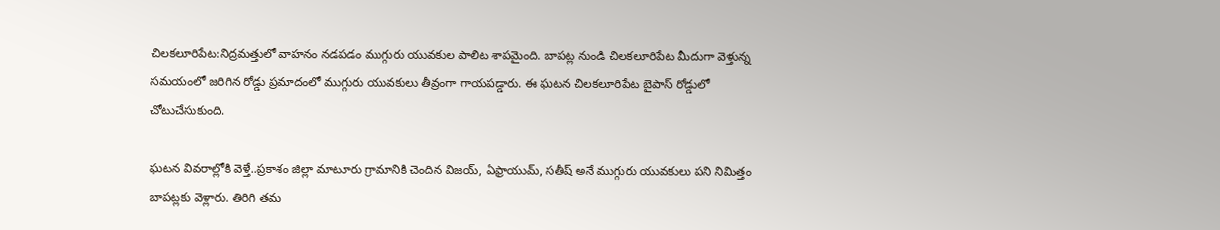చిలకలూరిపేట:నిద్రమత్తులో వాహనం నడపడం ముగ్గురు యువకుల పాలిట శాపమైంది. బాపట్ల నుండి చిలకలూరిపేట మీదుగా వెళ్తున్న సమయంలో జరిగిన రోడ్డు ప్రమాదంలో ముగ్గురు యువకులు తీవ్రంగా గాయపడ్డారు. ఈ ఘటన చిలకలూరిపేట బైపాస్ రోడ్డులో చోటుచేసుకుంది.

ఘటన వివరాల్లోకి వెళ్తే..ప్రకాశం జిల్లా మాటూరు గ్రామానికి చెందిన విజయ్, ఏఫ్రాయుమ్, సతీష్ అనే ముగ్గురు యువకులు పని నిమిత్తం బాపట్లకు వెళ్లారు. తిరిగి తమ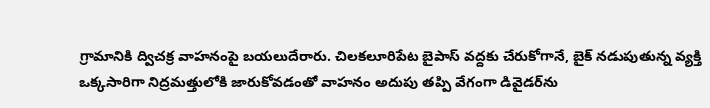గ్రామానికి ద్విచక్ర వాహనంపై బయలుదేరారు. చిలకలూరిపేట బైపాస్ వద్దకు చేరుకోగానే, బైక్ నడుపుతున్న వ్యక్తి ఒక్కసారిగా నిద్రమత్తులోకి జారుకోవడంతో వాహనం అదుపు తప్పి వేగంగా డివైడర్‌ను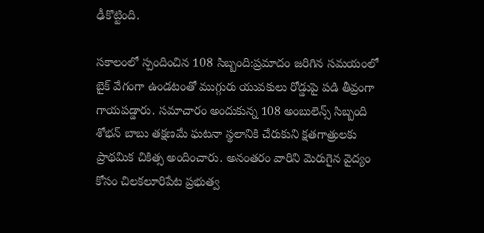ఢీకొట్టింది.

సకాలంలో స్పందించిన 108 సిబ్బంది:ప్రమాదం జరిగిన సమయంలో బైక్ వేగంగా ఉండటంతో ముగ్గురు యువకులు రోడ్డుపై పడి తీవ్రంగా గాయపడ్డారు. సమాచారం అందుకున్న 108 అంబులెన్స్ సిబ్బంది శోభన్ బాబు తక్షణమే ఘటనా స్థలానికి చేరుకుని క్షతగాత్రులకు ప్రాథమిక చికిత్స అందించారు. అనంతరం వారిని మెరుగైన వైద్యం కోసం చిలకలూరిపేట ప్రభుత్వ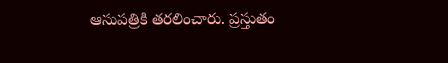ఆసుపత్రికి తరలించారు. ప్రస్తుతం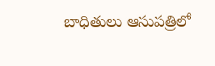బాధితులు ఆసుపత్రిలో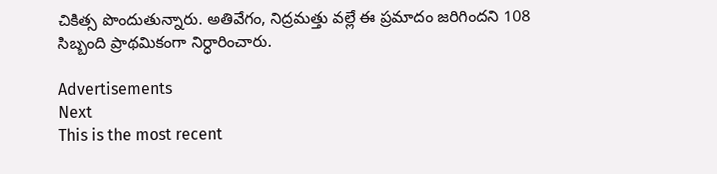చికిత్స పొందుతున్నారు. అతివేగం, నిద్రమత్తు వల్లే ఈ ప్రమాదం జరిగిందని 108 సిబ్బంది ప్రాథమికంగా నిర్ధారించారు.

Advertisements
Next
This is the most recent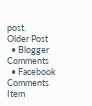post.
Older Post
  • Blogger Comments
  • Facebook Comments
Item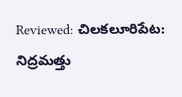Reviewed: చిలకలూరిపేట: నిద్రమత్తు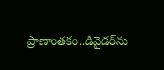ప్రాణాంతకం..డివైడర్‌ను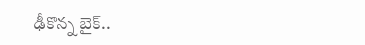ఢీకొన్న బైక్..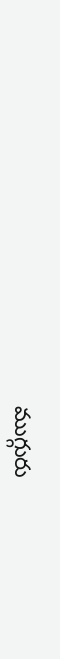ముగ్గురు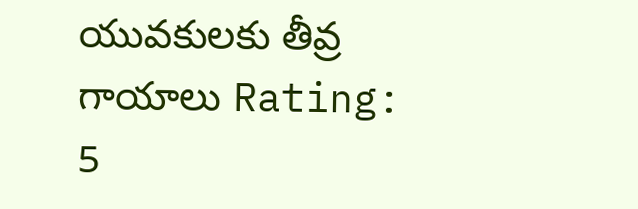యువకులకు తీవ్ర గాయాలు Rating: 5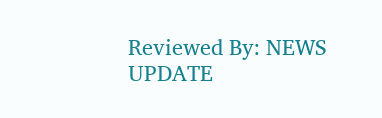Reviewed By: NEWS UPDATE